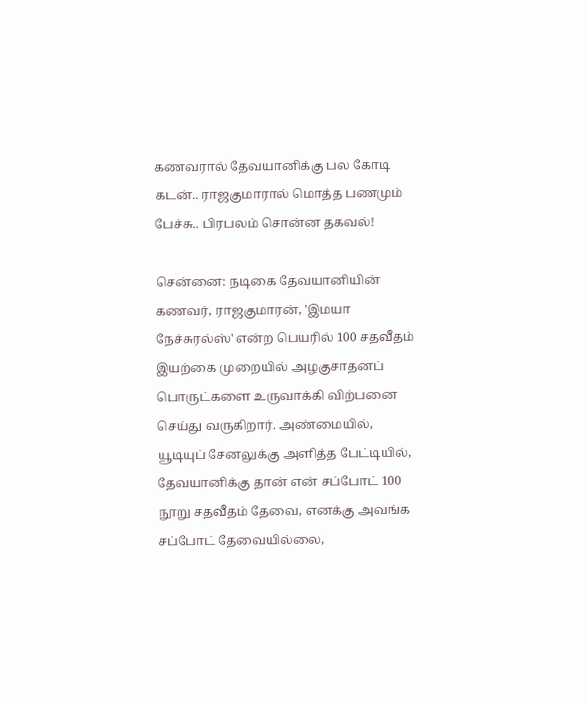கணவரால் தேவயானிக்கு பல கோடி கடன்.. ராஜகுமாரால் மொத்த பணமும் பேச்சு.. பிரபலம் சொன்ன தகவல்!

சென்னை: நடிகை தேவயானியின் கணவர், ராஜகுமாரன், 'இமயா நேச்சுரல்ஸ்' என்ற பெயரில் 100 சதவீதம் இயற்கை முறையில் அழகுசாதனப் பொருட்களை உருவாக்கி விற்பனை செய்து வருகிறார். அண்மையில், யூடியுப் சேனலுக்கு அளித்த பேட்டியில், தேவயானிக்கு தான் என் சப்போட் 100 நூறு சதவீதம் தேவை, எனக்கு அவங்க சப்போட் தேவையில்லை,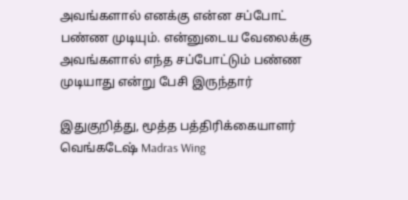அவங்களால் எனக்கு என்ன சப்போட் பண்ண முடியும். என்னுடைய வேலைக்கு அவங்களால் எந்த சப்போட்டும் பண்ண முடியாது என்று பேசி இருந்தார்

இதுகுறித்து, மூத்த பத்திரிக்கையாளர் வெங்கடேஷ் Madras Wing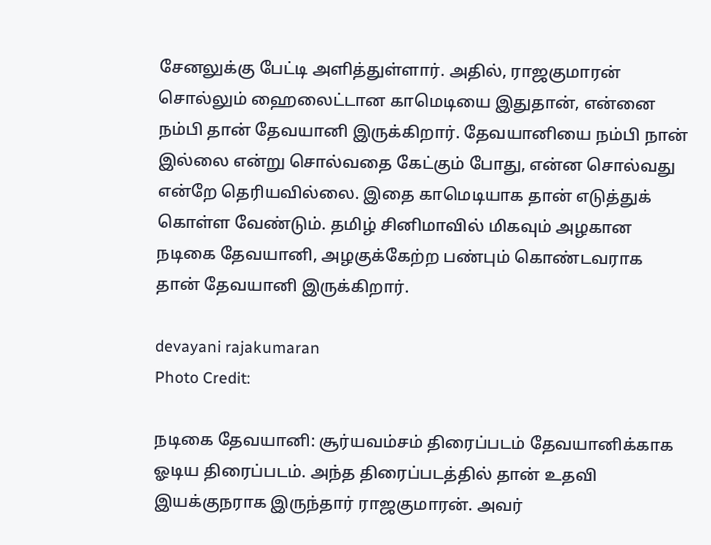சேனலுக்கு பேட்டி அளித்துள்ளார். அதில், ராஜகுமாரன் சொல்லும் ஹைலைட்டான காமெடியை இதுதான், என்னை நம்பி தான் தேவயானி இருக்கிறார். தேவயானியை நம்பி நான் இல்லை என்று சொல்வதை கேட்கும் போது, என்ன சொல்வது என்றே தெரியவில்லை. இதை காமெடியாக தான் எடுத்துக் கொள்ள வேண்டும். தமிழ் சினிமாவில் மிகவும் அழகான நடிகை தேவயானி, அழகுக்கேற்ற பண்பும் கொண்டவராக தான் தேவயானி இருக்கிறார்.

devayani rajakumaran
Photo Credit:

நடிகை தேவயானி: சூர்யவம்சம் திரைப்படம் தேவயானிக்காக ஓடிய திரைப்படம். அந்த திரைப்படத்தில் தான் உதவி இயக்குநராக இருந்தார் ராஜகுமாரன். அவர்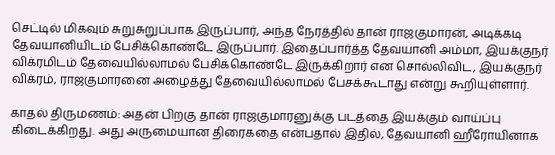செட்டில் மிகவும் சுறுசுறுப்பாக இருப்பார், அந்த நேரத்தில் தான் ராஜகுமாரன், அடிக்கடி தேவயானியிடம் பேசிக்கொண்டே இருப்பார். இதைப்பார்த்த தேவயானி அம்மா, இயக்குநர் விக்ரமிடம் தேவையில்லாமல் பேசிக்கொண்டே இருக்கிறார் என சொல்லிவிட, இயக்குநர் விக்ரம், ராஜகுமாரனை அழைத்து தேவையில்லாமல் பேசக்கூடாது என்று கூறியுள்ளார்.

காதல் திருமணம்: அதன் பிறகு தான் ராஜகுமாரனுக்கு படத்தை இயக்கும் வாய்ப்பு கிடைக்கிறது. அது அருமையான திரைகதை என்பதால் இதில், தேவயானி ஹீரோயினாக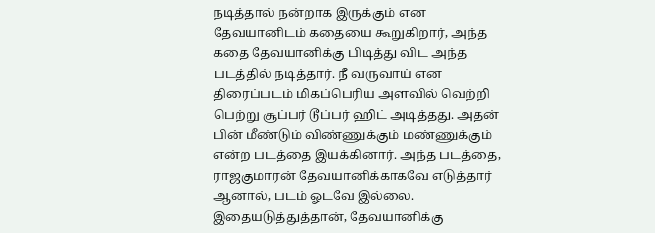நடித்தால் நன்றாக இருக்கும் என தேவயானிடம் கதையை கூறுகிறார், அந்த கதை தேவயானிக்கு பிடித்து விட அந்த படத்தில் நடித்தார். நீ வருவாய் என திரைப்படம் மிகப்பெரிய அளவில் வெற்றி பெற்று சூப்பர் டூப்பர் ஹிட் அடித்தது. அதன் பின் மீண்டும் விண்ணுக்கும் மண்ணுக்கும் என்ற படத்தை இயக்கினார். அந்த படத்தை, ராஜகுமாரன் தேவயானிக்காகவே எடுத்தார் ஆனால், படம் ஓடவே இல்லை. இதையடுத்துத்தான், தேவயானிக்கு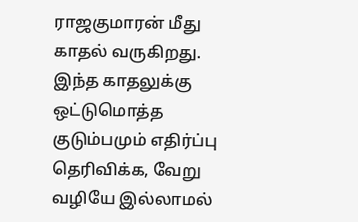ராஜகுமாரன் மீது காதல் வருகிறது. இந்த காதலுக்கு ஒட்டுமொத்த குடும்பமும் எதிர்ப்பு தெரிவிக்க, வேறு வழியே இல்லாமல்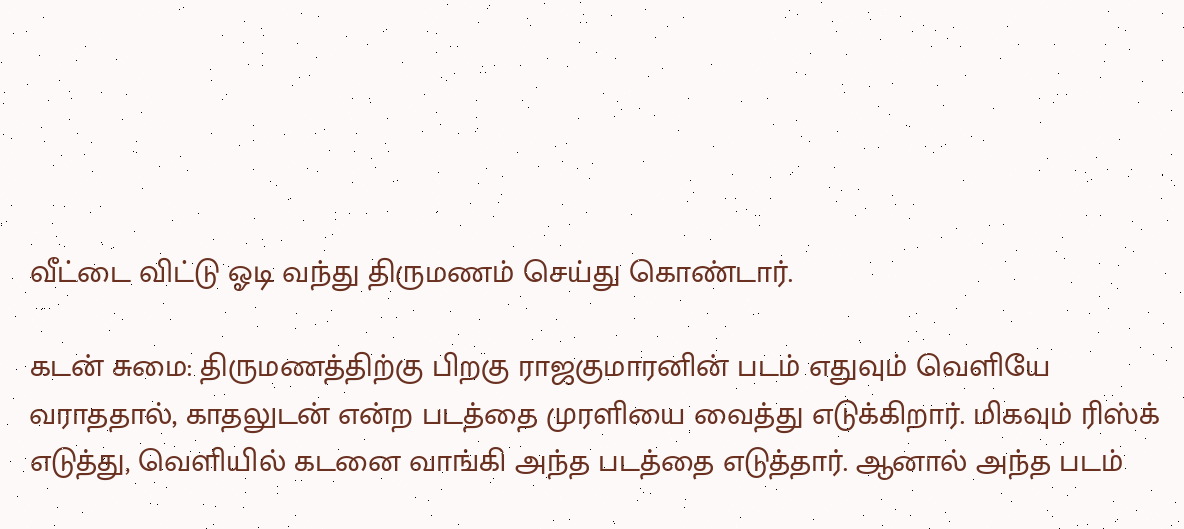வீட்டை விட்டு ஓடி வந்து திருமணம் செய்து கொண்டார்.

கடன் சுமை: திருமணத்திற்கு பிறகு ராஜகுமாரனின் படம் எதுவும் வெளியே வராததால், காதலுடன் என்ற படத்தை முரளியை வைத்து எடுக்கிறார். மிகவும் ரிஸ்க் எடுத்து, வெளியில் கடனை வாங்கி அந்த படத்தை எடுத்தார். ஆனால் அந்த படம்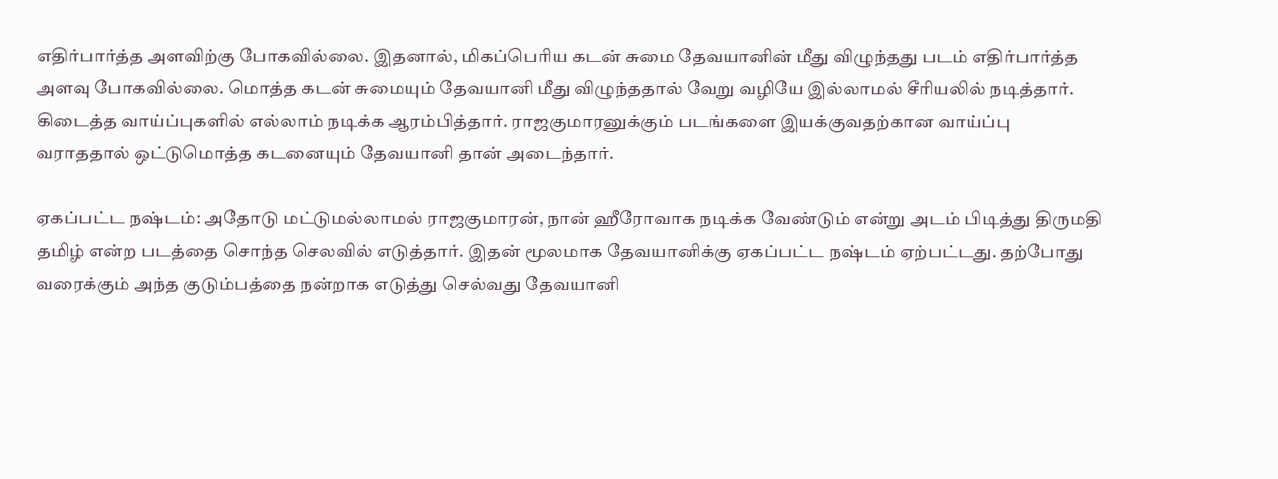எதிர்பார்த்த அளவிற்கு போகவில்லை. இதனால், மிகப்பெரிய கடன் சுமை தேவயானின் மீது விழுந்தது படம் எதிர்பார்த்த அளவு போகவில்லை. மொத்த கடன் சுமையும் தேவயானி மீது விழுந்ததால் வேறு வழியே இல்லாமல் சீரியலில் நடித்தார். கிடைத்த வாய்ப்புகளில் எல்லாம் நடிக்க ஆரம்பித்தார். ராஜகுமாரனுக்கும் படங்களை இயக்குவதற்கான வாய்ப்பு வராததால் ஒட்டுமொத்த கடனையும் தேவயானி தான் அடைந்தார்.

ஏகப்பட்ட நஷ்டம்: அதோடு மட்டுமல்லாமல் ராஜகுமாரன், நான் ஹீரோவாக நடிக்க வேண்டும் என்று அடம் பிடித்து திருமதி தமிழ் என்ற படத்தை சொந்த செலவில் எடுத்தார். இதன் மூலமாக தேவயானிக்கு ஏகப்பட்ட நஷ்டம் ஏற்பட்டது. தற்போது வரைக்கும் அந்த குடும்பத்தை நன்றாக எடுத்து செல்வது தேவயானி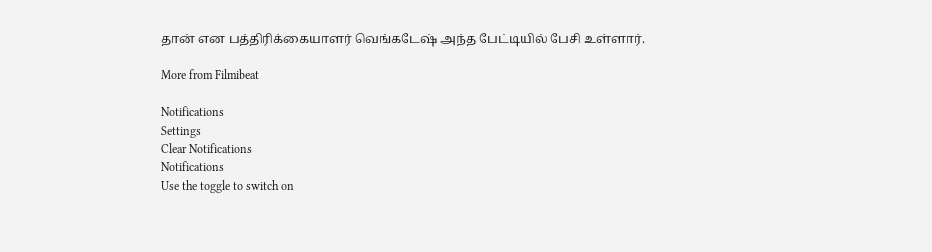தான் என பத்திரிக்கையாளர் வெங்கடேஷ் அந்த பேட்டியில் பேசி உள்ளார்.

More from Filmibeat

Notifications
Settings
Clear Notifications
Notifications
Use the toggle to switch on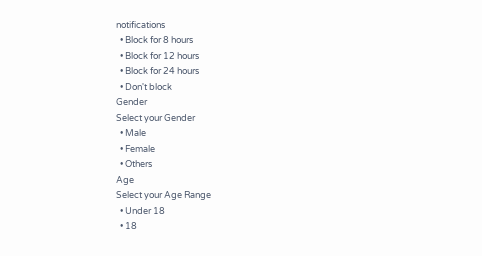notifications
  • Block for 8 hours
  • Block for 12 hours
  • Block for 24 hours
  • Don't block
Gender
Select your Gender
  • Male
  • Female
  • Others
Age
Select your Age Range
  • Under 18
  • 18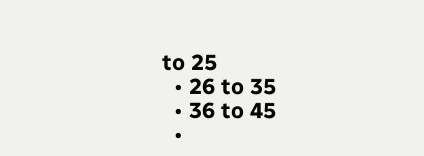to 25
  • 26 to 35
  • 36 to 45
  •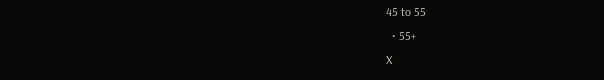45 to 55
  • 55+
X